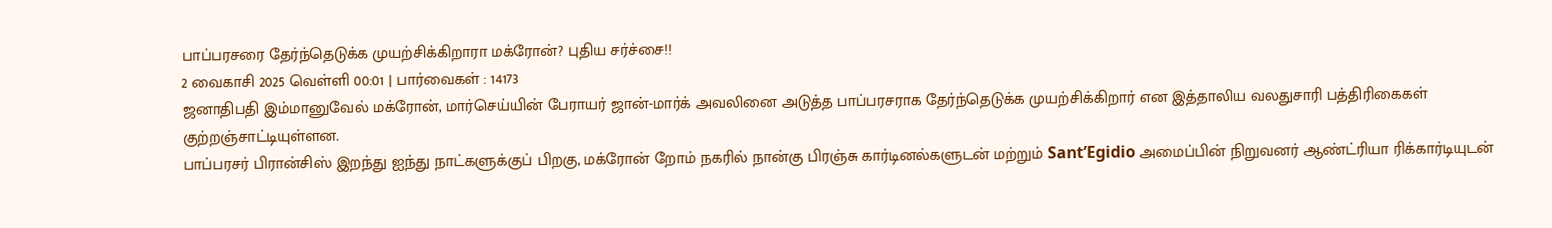பாப்பரசரை தேர்ந்தெடுக்க முயற்சிக்கிறாரா மக்ரோன்? புதிய சர்ச்சை!!
2 வைகாசி 2025 வெள்ளி 00:01 | பார்வைகள் : 14173
ஜனாதிபதி இம்மானுவேல் மக்ரோன், மார்செய்யின் பேராயர் ஜான்-மார்க் அவலினை அடுத்த பாப்பரசராக தேர்ந்தெடுக்க முயற்சிக்கிறார் என இத்தாலிய வலதுசாரி பத்திரிகைகள் குற்றஞ்சாட்டியுள்ளன.
பாப்பரசர் பிரான்சிஸ் இறந்து ஐந்து நாட்களுக்குப் பிறகு, மக்ரோன் றோம் நகரில் நான்கு பிரஞ்சு கார்டினல்களுடன் மற்றும் Sant’Egidio அமைப்பின் நிறுவனர் ஆண்ட்ரியா ரிக்கார்டியுடன்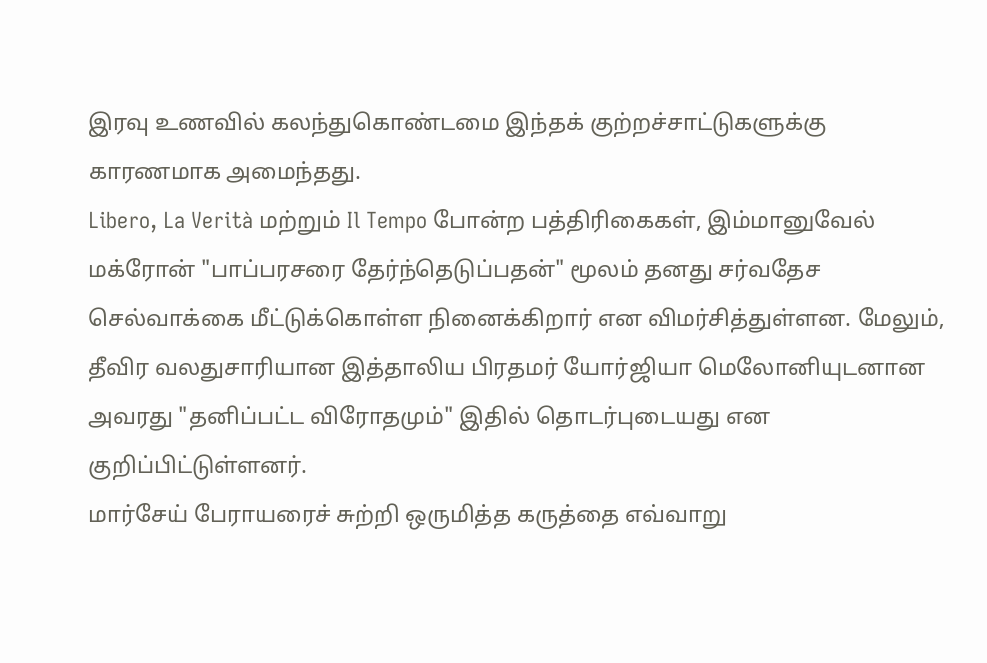இரவு உணவில் கலந்துகொண்டமை இந்தக் குற்றச்சாட்டுகளுக்கு காரணமாக அமைந்தது.
Libero, La Verità மற்றும் Il Tempo போன்ற பத்திரிகைகள், இம்மானுவேல் மக்ரோன் "பாப்பரசரை தேர்ந்தெடுப்பதன்" மூலம் தனது சர்வதேச செல்வாக்கை மீட்டுக்கொள்ள நினைக்கிறார் என விமர்சித்துள்ளன. மேலும், தீவிர வலதுசாரியான இத்தாலிய பிரதமர் யோர்ஜியா மெலோனியுடனான அவரது "தனிப்பட்ட விரோதமும்" இதில் தொடர்புடையது என குறிப்பிட்டுள்ளனர்.
மார்சேய் பேராயரைச் சுற்றி ஒருமித்த கருத்தை எவ்வாறு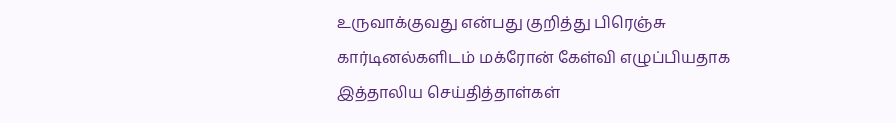உருவாக்குவது என்பது குறித்து பிரெஞ்சு கார்டினல்களிடம் மக்ரோன் கேள்வி எழுப்பியதாக இத்தாலிய செய்தித்தாள்கள்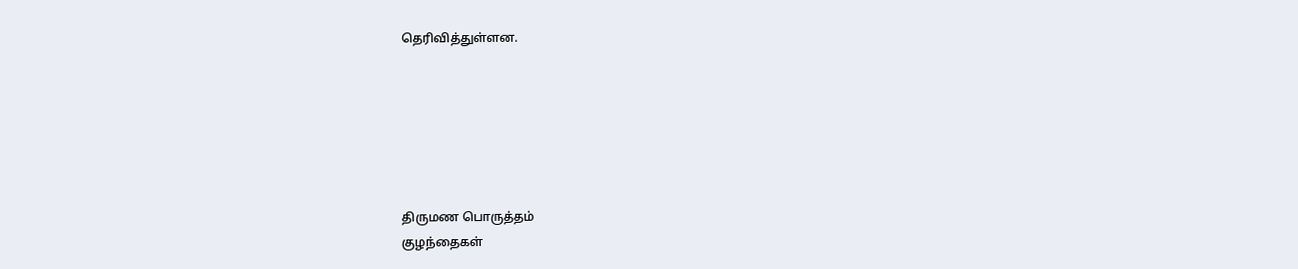தெரிவித்துள்ளன.






திருமண பொருத்தம்
குழந்தைகள்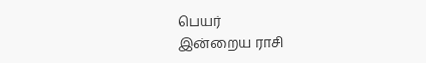பெயர்
இன்றைய ராசி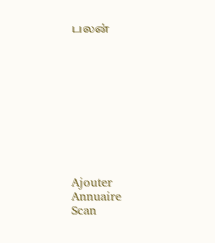பலன்










Ajouter
Annuaire
Scan